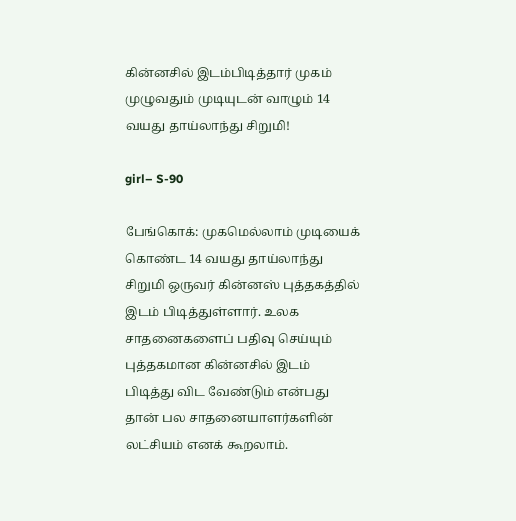கின்னசில் இடம்பிடித்தார் முகம் முழுவதும் முடியுடன் வாழும் 14 வயது தாய்லாந்து சிறுமி!

girl– S-90

பேங்கொக்: முகமெல்லாம் முடியைக் கொண்ட 14 வயது தாய்லாந்து சிறுமி ஒருவர் கின்னஸ் புத்தகத்தில் இடம் பிடித்துள்ளார். உலக சாதனைகளைப் பதிவு செய்யும் புத்தகமான கின்னசில் இடம் பிடித்து விட வேண்டும் என்பது தான் பல சாதனையாளர்களின் லட்சியம் எனக் கூறலாம்.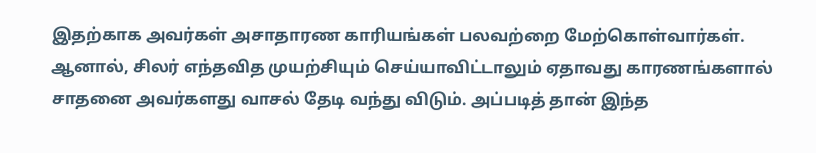இதற்காக அவர்கள் அசாதாரண காரியங்கள் பலவற்றை மேற்கொள்வார்கள். ஆனால், சிலர் எந்தவித முயற்சியும் செய்யாவிட்டாலும் ஏதாவது காரணங்களால் சாதனை அவர்களது வாசல் தேடி வந்து விடும். அப்படித் தான் இந்த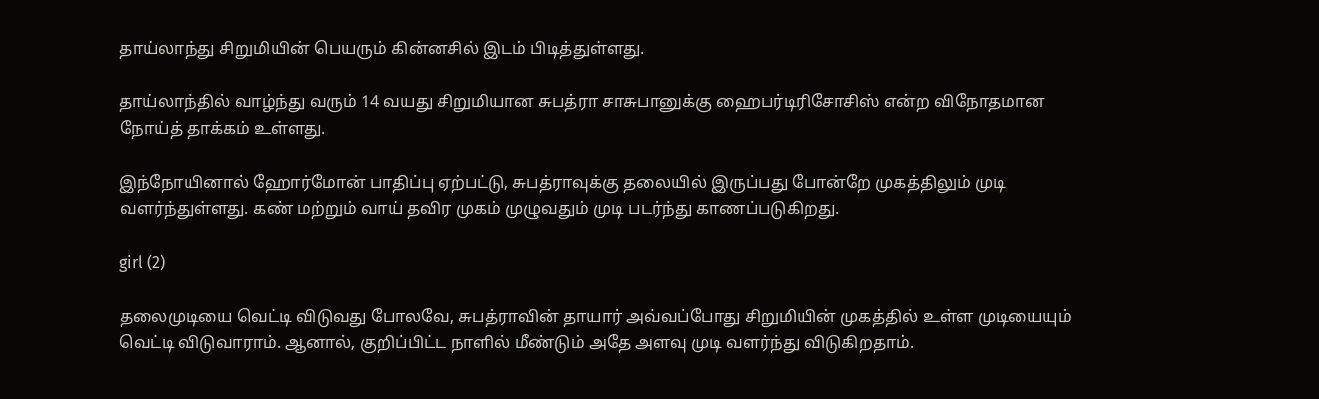தாய்லாந்து சிறுமியின் பெயரும் கின்னசில் இடம் பிடித்துள்ளது.

தாய்லாந்தில் வாழ்ந்து வரும் 14 வயது சிறுமியான சுபத்ரா சாசுபானுக்கு ஹைபர்டிரிசோசிஸ் என்ற விநோதமான நோய்த் தாக்கம் உள்ளது.

இந்நோயினால் ஹோர்மோன் பாதிப்பு ஏற்பட்டு, சுபத்ராவுக்கு தலையில் இருப்பது போன்றே முகத்திலும் முடி வளர்ந்துள்ளது. கண் மற்றும் வாய் தவிர முகம் முழுவதும் முடி படர்ந்து காணப்படுகிறது.

girl (2)

தலைமுடியை வெட்டி விடுவது போலவே, சுபத்ராவின் தாயார் அவ்வப்போது சிறுமியின் முகத்தில் உள்ள முடியையும் வெட்டி விடுவாராம். ஆனால், குறிப்பிட்ட நாளில் மீண்டும் அதே அளவு முடி வளர்ந்து விடுகிறதாம்.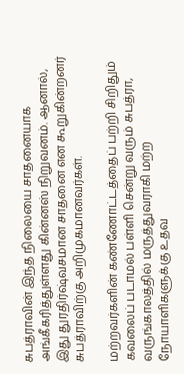சுபத்ராவின் இந்த நிலையை சாதனையாக அங்கீகரித்துள்ளது கின்னஸ் நிறுவனம். ஆனால், இது துரதிர்ஷ்வசமான சாதனை என கூறுகின்றனர் சுபத்ராவிற்கு அறிமுகமானவர்கள்.

மற்றவர்களின் கண்ணோட்டத்தைப் பற்றி சிறிதும் கவலைப் படாமல் பள்ளி சென்று வரும் சுபத்ரா, வருங்காலத்தில் மருத்துவராகி மற்ற நோயாளிகளுக்கு உதவ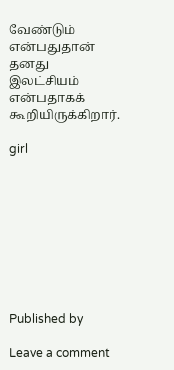வேண்டும் என்பதுதான் தனது இலட்சியம் என்பதாகக் கூறியிருக்கிறார்.

girl









Published by

Leave a comment